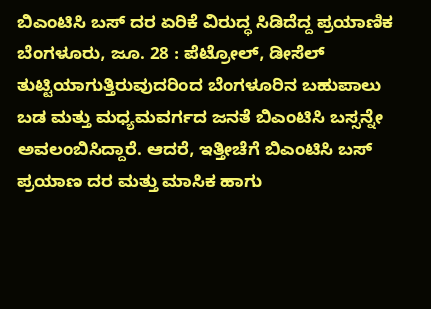ಬಿಎಂಟಿಸಿ ಬಸ್ ದರ ಏರಿಕೆ ವಿರುದ್ಧ ಸಿಡಿದೆದ್ದ ಪ್ರಯಾಣಿಕ
ಬೆಂಗಳೂರು, ಜೂ. 28 : ಪೆಟ್ರೋಲ್, ಡೀಸೆಲ್ ತುಟ್ಟಿಯಾಗುತ್ತಿರುವುದರಿಂದ ಬೆಂಗಳೂರಿನ ಬಹುಪಾಲು ಬಡ ಮತ್ತು ಮಧ್ಯಮವರ್ಗದ ಜನತೆ ಬಿಎಂಟಿಸಿ ಬಸ್ಸನ್ನೇ ಅವಲಂಬಿಸಿದ್ದಾರೆ. ಆದರೆ, ಇತ್ತೀಚೆಗೆ ಬಿಎಂಟಿಸಿ ಬಸ್ ಪ್ರಯಾಣ ದರ ಮತ್ತು ಮಾಸಿಕ ಹಾಗು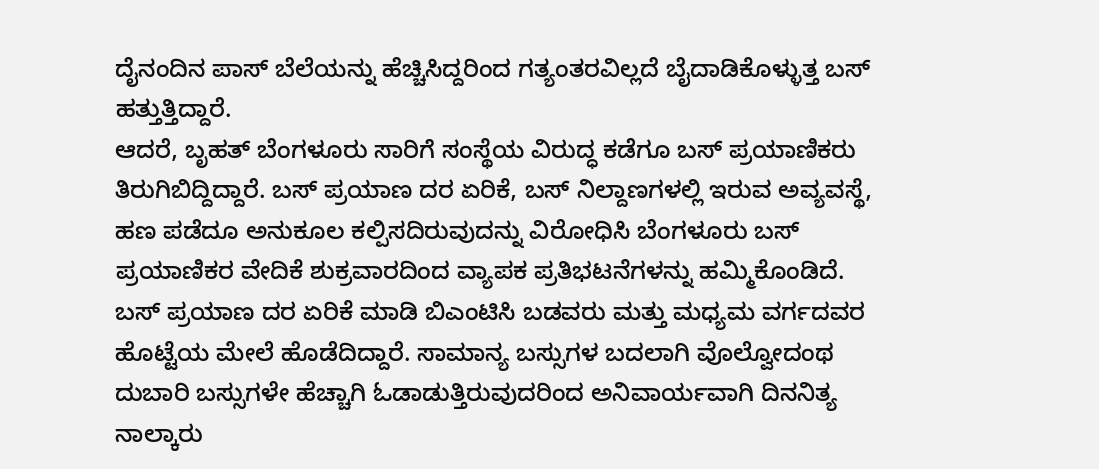ದೈನಂದಿನ ಪಾಸ್ ಬೆಲೆಯನ್ನು ಹೆಚ್ಚಿಸಿದ್ದರಿಂದ ಗತ್ಯಂತರವಿಲ್ಲದೆ ಬೈದಾಡಿಕೊಳ್ಳುತ್ತ ಬಸ್ ಹತ್ತುತ್ತಿದ್ದಾರೆ.
ಆದರೆ, ಬೃಹತ್ ಬೆಂಗಳೂರು ಸಾರಿಗೆ ಸಂಸ್ಥೆಯ ವಿರುದ್ಧ ಕಡೆಗೂ ಬಸ್ ಪ್ರಯಾಣಿಕರು ತಿರುಗಿಬಿದ್ದಿದ್ದಾರೆ. ಬಸ್ ಪ್ರಯಾಣ ದರ ಏರಿಕೆ, ಬಸ್ ನಿಲ್ದಾಣಗಳಲ್ಲಿ ಇರುವ ಅವ್ಯವಸ್ಥೆ, ಹಣ ಪಡೆದೂ ಅನುಕೂಲ ಕಲ್ಪಿಸದಿರುವುದನ್ನು ವಿರೋಧಿಸಿ ಬೆಂಗಳೂರು ಬಸ್ ಪ್ರಯಾಣಿಕರ ವೇದಿಕೆ ಶುಕ್ರವಾರದಿಂದ ವ್ಯಾಪಕ ಪ್ರತಿಭಟನೆಗಳನ್ನು ಹಮ್ಮಿಕೊಂಡಿದೆ.
ಬಸ್ ಪ್ರಯಾಣ ದರ ಏರಿಕೆ ಮಾಡಿ ಬಿಎಂಟಿಸಿ ಬಡವರು ಮತ್ತು ಮಧ್ಯಮ ವರ್ಗದವರ ಹೊಟ್ಟೆಯ ಮೇಲೆ ಹೊಡೆದಿದ್ದಾರೆ. ಸಾಮಾನ್ಯ ಬಸ್ಸುಗಳ ಬದಲಾಗಿ ವೊಲ್ವೋದಂಥ ದುಬಾರಿ ಬಸ್ಸುಗಳೇ ಹೆಚ್ಚಾಗಿ ಓಡಾಡುತ್ತಿರುವುದರಿಂದ ಅನಿವಾರ್ಯವಾಗಿ ದಿನನಿತ್ಯ ನಾಲ್ಕಾರು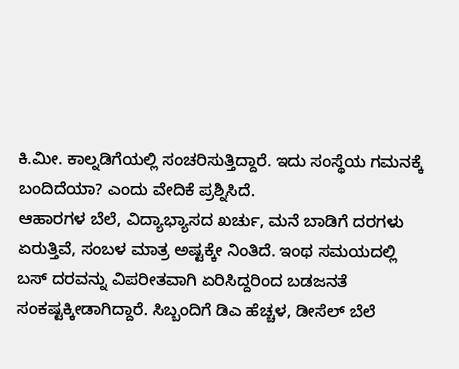ಕಿ.ಮೀ. ಕಾಲ್ನಡಿಗೆಯಲ್ಲಿ ಸಂಚರಿಸುತ್ತಿದ್ದಾರೆ. ಇದು ಸಂಸ್ಥೆಯ ಗಮನಕ್ಕೆ ಬಂದಿದೆಯಾ? ಎಂದು ವೇದಿಕೆ ಪ್ರಶ್ನಿಸಿದೆ.
ಆಹಾರಗಳ ಬೆಲೆ, ವಿದ್ಯಾಭ್ಯಾಸದ ಖರ್ಚು, ಮನೆ ಬಾಡಿಗೆ ದರಗಳು ಏರುತ್ತಿವೆ, ಸಂಬಳ ಮಾತ್ರ ಅಷ್ಟಕ್ಕೇ ನಿಂತಿದೆ. ಇಂಥ ಸಮಯದಲ್ಲಿ ಬಸ್ ದರವನ್ನು ವಿಪರೀತವಾಗಿ ಏರಿಸಿದ್ದರಿಂದ ಬಡಜನತೆ ಸಂಕಷ್ಟಕ್ಕೀಡಾಗಿದ್ದಾರೆ. ಸಿಬ್ಬಂದಿಗೆ ಡಿಎ ಹೆಚ್ಚಳ, ಡೀಸೆಲ್ ಬೆಲೆ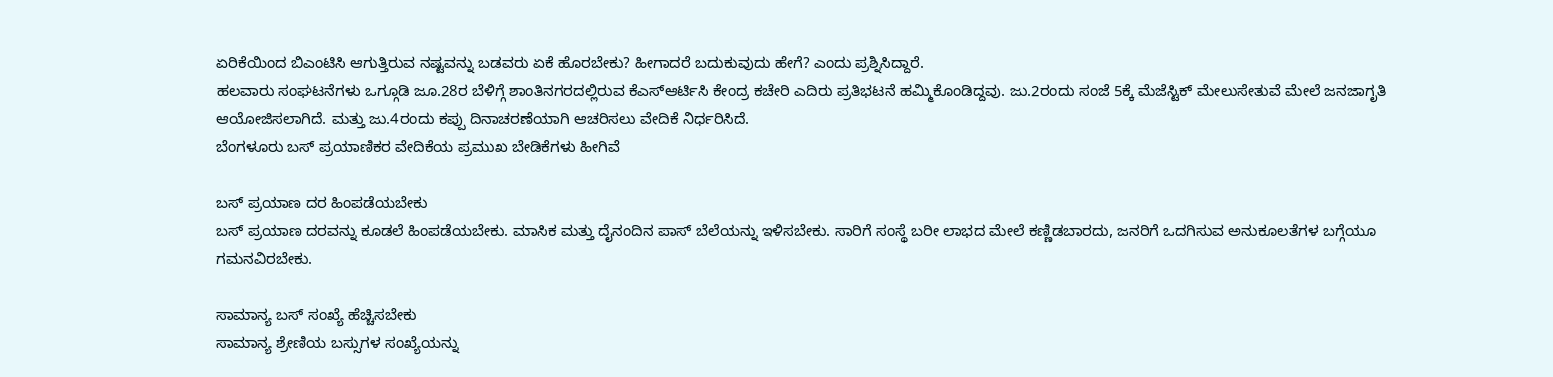ಏರಿಕೆಯಿಂದ ಬಿಎಂಟಿಸಿ ಆಗುತ್ತಿರುವ ನಷ್ಟವನ್ನು ಬಡವರು ಏಕೆ ಹೊರಬೇಕು? ಹೀಗಾದರೆ ಬದುಕುವುದು ಹೇಗೆ? ಎಂದು ಪ್ರಶ್ನಿಸಿದ್ದಾರೆ.
ಹಲವಾರು ಸಂಘಟನೆಗಳು ಒಗ್ಗೂಡಿ ಜೂ.28ರ ಬೆಳಿಗ್ಗೆ ಶಾಂತಿನಗರದಲ್ಲಿರುವ ಕೆಎಸ್ಆರ್ಟಿಸಿ ಕೇಂದ್ರ ಕಚೇರಿ ಎದಿರು ಪ್ರತಿಭಟನೆ ಹಮ್ಮಿಕೊಂಡಿದ್ದವು. ಜು.2ರಂದು ಸಂಜೆ 5ಕ್ಕೆ ಮೆಜೆಸ್ಟಿಕ್ ಮೇಲುಸೇತುವೆ ಮೇಲೆ ಜನಜಾಗೃತಿ ಆಯೋಜಿಸಲಾಗಿದೆ. ಮತ್ತು ಜು.4ರಂದು ಕಪ್ಪು ದಿನಾಚರಣೆಯಾಗಿ ಆಚರಿಸಲು ವೇದಿಕೆ ನಿರ್ಧರಿಸಿದೆ.
ಬೆಂಗಳೂರು ಬಸ್ ಪ್ರಯಾಣಿಕರ ವೇದಿಕೆಯ ಪ್ರಮುಖ ಬೇಡಿಕೆಗಳು ಹೀಗಿವೆ

ಬಸ್ ಪ್ರಯಾಣ ದರ ಹಿಂಪಡೆಯಬೇಕು
ಬಸ್ ಪ್ರಯಾಣ ದರವನ್ನು ಕೂಡಲೆ ಹಿಂಪಡೆಯಬೇಕು. ಮಾಸಿಕ ಮತ್ತು ದೈನಂದಿನ ಪಾಸ್ ಬೆಲೆಯನ್ನು ಇಳಿಸಬೇಕು. ಸಾರಿಗೆ ಸಂಸ್ಥೆ ಬರೀ ಲಾಭದ ಮೇಲೆ ಕಣ್ಣಿಡಬಾರದು, ಜನರಿಗೆ ಒದಗಿಸುವ ಅನುಕೂಲತೆಗಳ ಬಗ್ಗೆಯೂ ಗಮನವಿರಬೇಕು.

ಸಾಮಾನ್ಯ ಬಸ್ ಸಂಖ್ಯೆ ಹೆಚ್ಚಿಸಬೇಕು
ಸಾಮಾನ್ಯ ಶ್ರೇಣಿಯ ಬಸ್ಸುಗಳ ಸಂಖ್ಯೆಯನ್ನು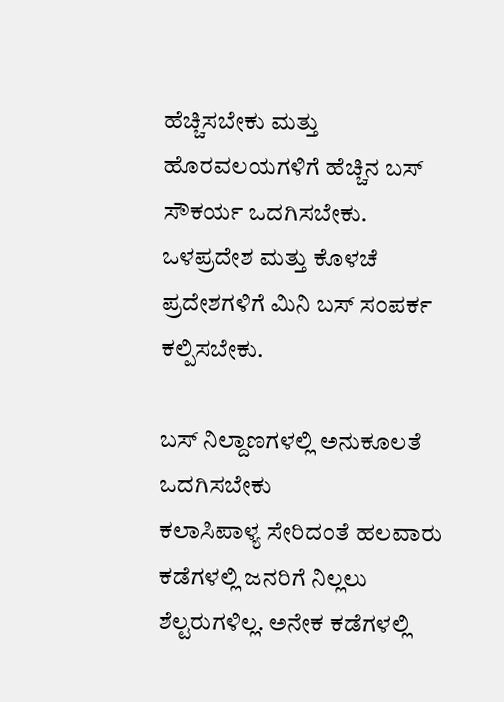ಹೆಚ್ಚಿಸಬೇಕು ಮತ್ತು ಹೊರವಲಯಗಳಿಗೆ ಹೆಚ್ಚಿನ ಬಸ್ ಸೌಕರ್ಯ ಒದಗಿಸಬೇಕು. ಒಳಪ್ರದೇಶ ಮತ್ತು ಕೊಳಚೆ ಪ್ರದೇಶಗಳಿಗೆ ಮಿನಿ ಬಸ್ ಸಂಪರ್ಕ ಕಲ್ಪಿಸಬೇಕು.

ಬಸ್ ನಿಲ್ದಾಣಗಳಲ್ಲಿ ಅನುಕೂಲತೆ ಒದಗಿಸಬೇಕು
ಕಲಾಸಿಪಾಳ್ಯ ಸೇರಿದಂತೆ ಹಲವಾರು ಕಡೆಗಳಲ್ಲಿ ಜನರಿಗೆ ನಿಲ್ಲಲು ಶೆಲ್ಟರುಗಳಿಲ್ಲ. ಅನೇಕ ಕಡೆಗಳಲ್ಲಿ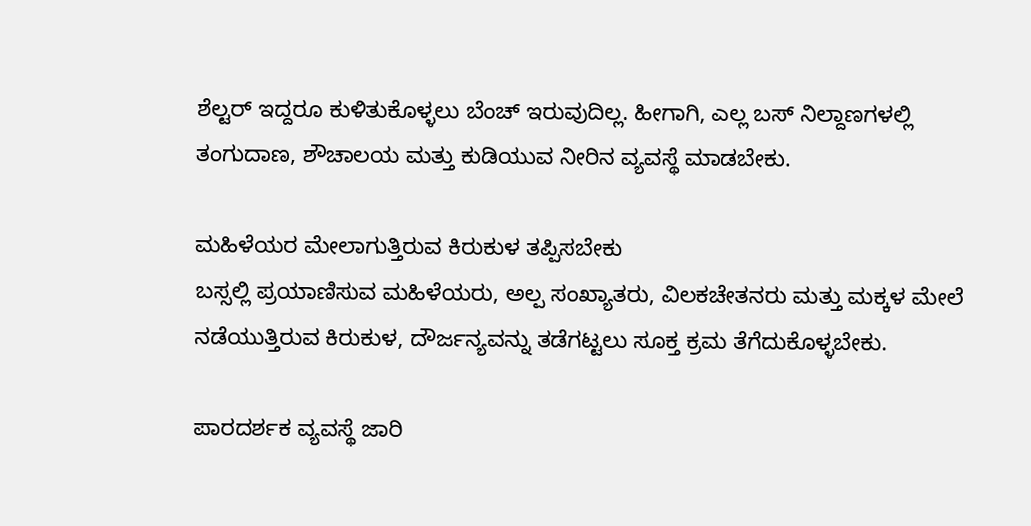ಶೆಲ್ಟರ್ ಇದ್ದರೂ ಕುಳಿತುಕೊಳ್ಳಲು ಬೆಂಚ್ ಇರುವುದಿಲ್ಲ. ಹೀಗಾಗಿ, ಎಲ್ಲ ಬಸ್ ನಿಲ್ದಾಣಗಳಲ್ಲಿ ತಂಗುದಾಣ, ಶೌಚಾಲಯ ಮತ್ತು ಕುಡಿಯುವ ನೀರಿನ ವ್ಯವಸ್ಥೆ ಮಾಡಬೇಕು.

ಮಹಿಳೆಯರ ಮೇಲಾಗುತ್ತಿರುವ ಕಿರುಕುಳ ತಪ್ಪಿಸಬೇಕು
ಬಸ್ಸಲ್ಲಿ ಪ್ರಯಾಣಿಸುವ ಮಹಿಳೆಯರು, ಅಲ್ಪ ಸಂಖ್ಯಾತರು, ವಿಲಕಚೇತನರು ಮತ್ತು ಮಕ್ಕಳ ಮೇಲೆ ನಡೆಯುತ್ತಿರುವ ಕಿರುಕುಳ, ದೌರ್ಜನ್ಯವನ್ನು ತಡೆಗಟ್ಟಲು ಸೂಕ್ತ ಕ್ರಮ ತೆಗೆದುಕೊಳ್ಳಬೇಕು.

ಪಾರದರ್ಶಕ ವ್ಯವಸ್ಥೆ ಜಾರಿ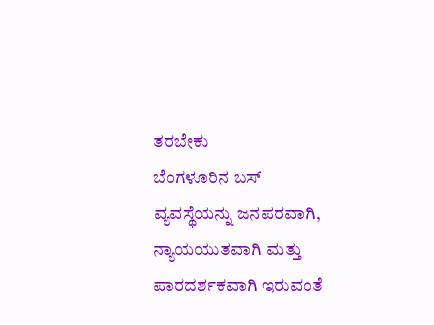ತರಬೇಕು
ಬೆಂಗಳೂರಿನ ಬಸ್ ವ್ಯವಸ್ಥೆಯನ್ನು ಜನಪರವಾಗಿ, ನ್ಯಾಯಯುತವಾಗಿ ಮತ್ತು ಪಾರದರ್ಶಕವಾಗಿ ಇರುವಂತೆ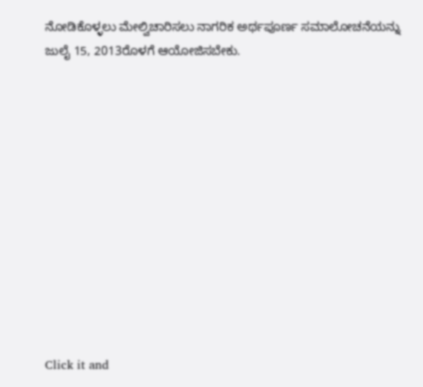ನೋಡಿಕೊಳ್ಳಲು ಮೇಲ್ವಿಚಾರಿಸಲು ನಾಗರಿಕ ಅರ್ಥಪೂರ್ಣ ಸಮಾಲೋಚನೆಯನ್ನು ಜುಲೈ 15, 2013ರೊಳಗೆ ಆಯೋಜಿಸಬೇಕು.












Click it and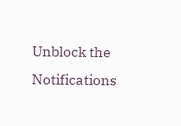Unblock the Notifications